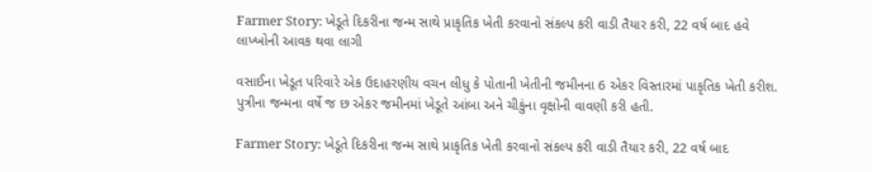Farmer Story: ખેડૂતે દિકરીના જન્મ સાથે પ્રાકૃતિક ખેતી કરવાનો સંકલ્પ કરી વાડી તૈયાર કરી, 22 વર્ષ બાદ હવે લાખ્ખોની આવક થવા લાગી

વસાઈના ખેડૂત પરિવારે એક ઉદાહરણીય વચન લીધુ કે પોતાની ખેતીની જમીનના 6 એકર વિસ્તારમાં પાકૃતિક ખેતી કરીશ. પુત્રીના જન્મના વર્ષે જ છ એકર જમીનમાં ખેડૂતે આંબા અને ચીકુંના વૃક્ષોની વાવણી કરી હતી.

Farmer Story: ખેડૂતે દિકરીના જન્મ સાથે પ્રાકૃતિક ખેતી કરવાનો સંકલ્પ કરી વાડી તૈયાર કરી, 22 વર્ષ બાદ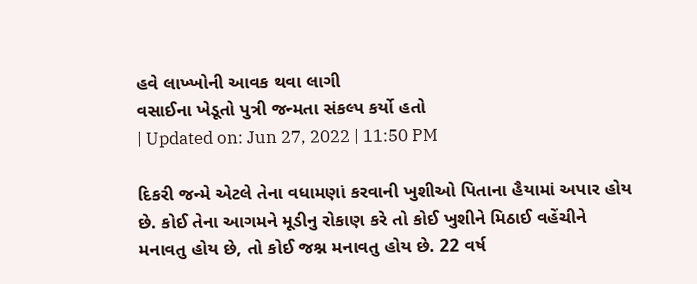હવે લાખ્ખોની આવક થવા લાગી
વસાઈના ખેડૂતો પુત્રી જન્મતા સંકલ્પ કર્યો હતો
| Updated on: Jun 27, 2022 | 11:50 PM

દિકરી જન્મે એટલે તેના વધામણાં કરવાની ખુશીઓ પિતાના હૈયામાં અપાર હોય છે. કોઈ તેના આગમને મૂડીનુ રોકાણ કરે તો કોઈ ખુશીને મિઠાઈ વહેંચીને મનાવતુ હોય છે, તો કોઈ જશ્ન મનાવતુ હોય છે. 22 વર્ષ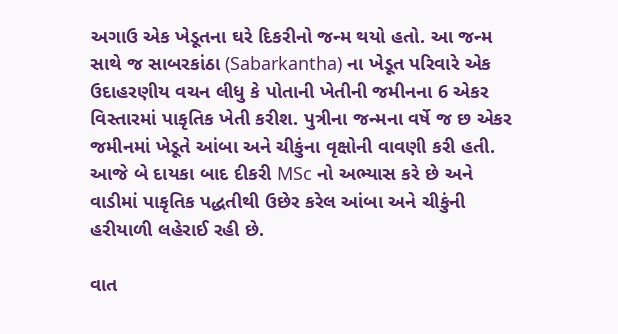અગાઉ એક ખેડૂતના ઘરે દિકરીનો જન્મ થયો હતો. આ જન્મ સાથે જ સાબરકાંઠા (Sabarkantha) ના ખેડૂત પરિવારે એક ઉદાહરણીય વચન લીધુ કે પોતાની ખેતીની જમીનના 6 એકર વિસ્તારમાં પાકૃતિક ખેતી કરીશ. પુત્રીના જન્મના વર્ષે જ છ એકર જમીનમાં ખેડૂતે આંબા અને ચીકુંના વૃક્ષોની વાવણી કરી હતી. આજે બે દાયકા બાદ દીકરી MSc નો અભ્યાસ કરે છે અને વાડીમાં પાકૃતિક પદ્ધતીથી ઉછેર કરેલ આંબા અને ચીકુંની હરીયાળી લહેરાઈ રહી છે.

વાત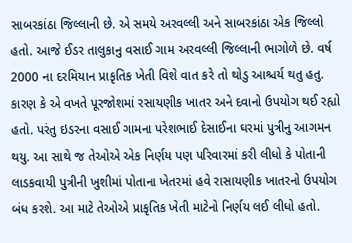સાબરકાંઠા જિલ્લાની છે. એ સમયે અરવલ્લી અને સાબરકાંઠા એક જિલ્લો હતો. આજે ઈડર તાલુકાનુ વસાઈ ગામ અરવલ્લી જિલ્લાની ભાગોળે છે. વર્ષ 2000 ના દરમિયાન પ્રાકૃતિક ખેતી વિશે વાત કરે તો થોડુ આશ્ચર્ય થતુ હતુ. કારણ કે એ વખતે પૂરજોશમાં રસાયણીક ખાતર અને દવાનો ઉપયોગ થઈ રહ્યો હતો. પરંતુ ઇડરના વસાઈ ગામના પરેશભાઈ દેસાઈના ઘરમાં પુત્રીનુ આગમન થયુ. આ સાથે જ તેઓએ એક નિર્ણય પણ પરિવારમાં કરી લીધો કે પોતાની લાડકવાયી પુત્રીની ખુશીમાં પોતાના ખેતરમાં હવે રાસાયણીક ખાતરનો ઉપયોગ બંધ કરશે. આ માટે તેઓએ પ્રાકૃતિક ખેતી માટેનો નિર્ણય લઈ લીધો હતો.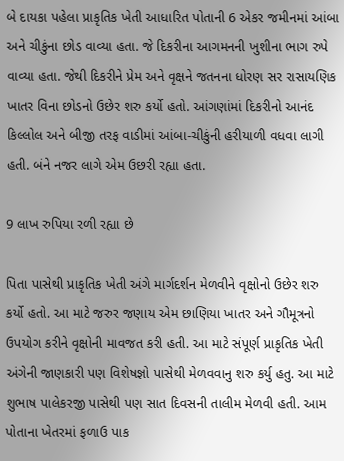બે દાયકા પહેલા પ્રાકૃતિક ખેતી આધારિત પોતાની 6 એકર જમીનમાં આંબા અને ચીકુંના છોડ વાવ્યા હતા. જે દિકરીના આગમનની ખુશીના ભાગ રુપે વાવ્યા હતા. જેથી દિકરીને પ્રેમ અને વૃક્ષને જતનના ધોરણ સર રાસાયણિક ખાતર વિના છોડનો ઉછેર શરુ કર્યો હતો. આંગણાંમાં દિકરીનો આનંદ કિલ્લોલ અને બીજી તરફ વાડીમાં આંબા-ચીકુંની હરીયાળી વધવા લાગી હતી. બંને નજર લાગે એમ ઉછરી રહ્યા હતા.

9 લાખ રુપિયા રળી રહ્યા છે

પિતા પાસેથી પ્રાકૃતિક ખેતી અંગે માર્ગદર્શન મેળવીને વૃક્ષોનો ઉછેર શરુ કર્યો હતો. આ માટે જરુર જણાય એમ છાણિયા ખાતર અને ગૌમૂત્રનો ઉપયોગ કરીને વૃક્ષોની માવજત કરી હતી. આ માટે સંપૂર્ણ પ્રાકૃતિક ખેતી અંગેની જાણકારી પણ વિશેષજ્ઞો પાસેથી મેળવવાનુ શરુ કર્યુ હતુ. આ માટે શુભાષ પાલેકરજી પાસેથી પણ સાત દિવસની તાલીમ મેળવી હતી. આમ પોતાના ખેતરમાં ફળાઉ પાક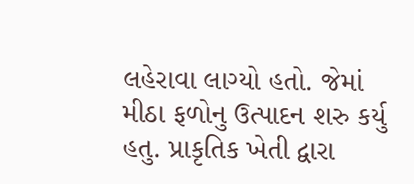લહેરાવા લાગ્યો હતો. જેમાં મીઠા ફળોનુ ઉત્પાદન શરુ કર્યુ હતુ. પ્રાકૃતિક ખેતી દ્વારા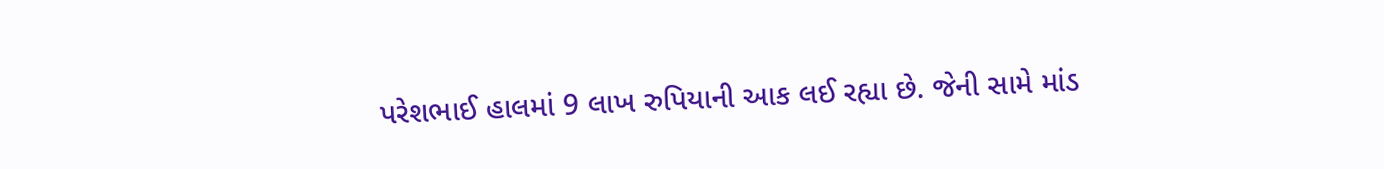પરેશભાઈ હાલમાં 9 લાખ રુપિયાની આક લઈ રહ્યા છે. જેની સામે માંડ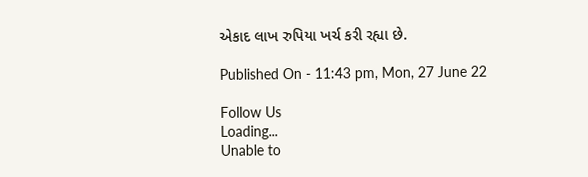એકાદ લાખ રુપિયા ખર્ચ કરી રહ્યા છે.

Published On - 11:43 pm, Mon, 27 June 22

Follow Us
Loading...
Unable to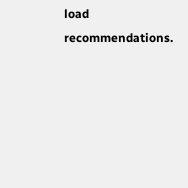load recommendations.